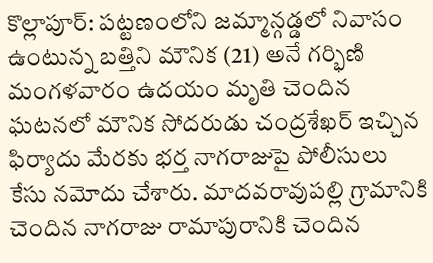కొల్లాపూర్: పట్టణంలోని జమ్మాన్గడ్డలో నివాసం ఉంటున్న బత్తిని మౌనిక (21) అనే గర్భిణి మంగళవారం ఉదయం మృతి చెందిన ఘటనలో మౌనిక సోదరుడు చంద్రశేఖర్ ఇచ్చిన ఫిర్యాదు మేరకు భర్త నాగరాజుపై పోలీసులు కేసు నమోదు చేశారు. మాదవరావుపల్లి గ్రామానికి చెందిన నాగరాజు రామాపురానికి చెందిన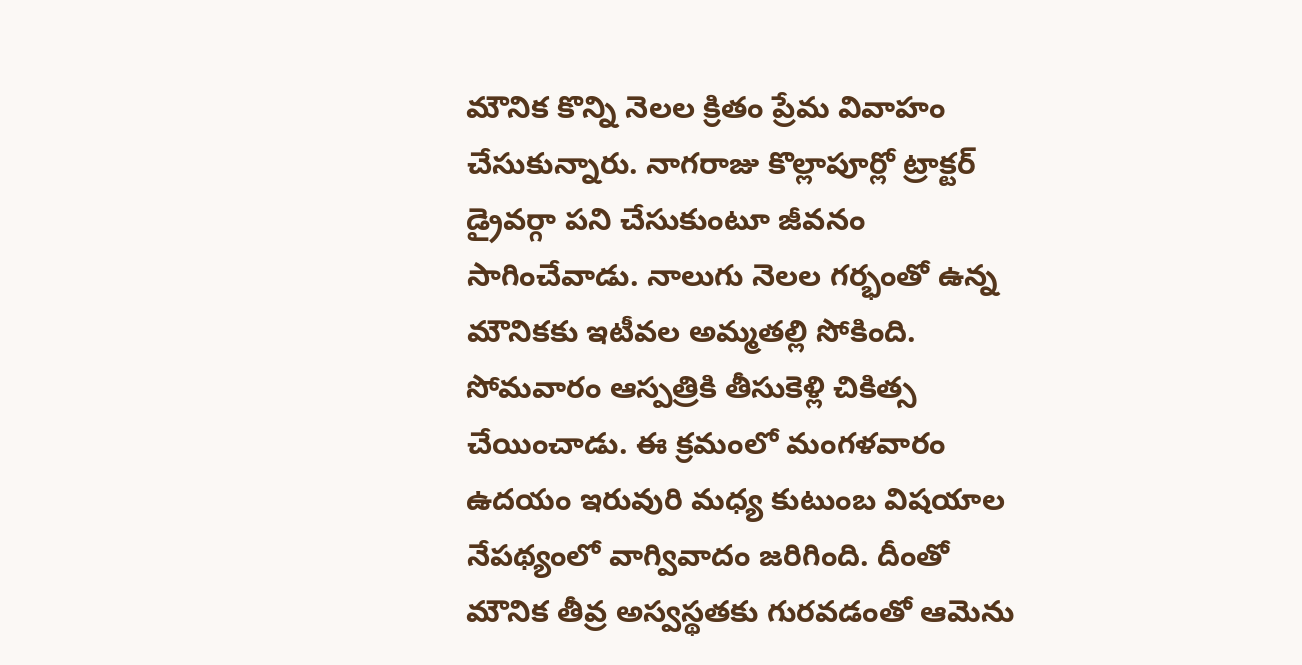మౌనిక కొన్ని నెలల క్రితం ప్రేమ వివాహం చేసుకున్నారు. నాగరాజు కొల్లాపూర్లో ట్రాక్టర్ డ్రైవర్గా పని చేసుకుంటూ జీవనం సాగించేవాడు. నాలుగు నెలల గర్భంతో ఉన్న మౌనికకు ఇటీవల అమ్మతల్లి సోకింది. సోమవారం ఆస్పత్రికి తీసుకెళ్లి చికిత్స చేయించాడు. ఈ క్రమంలో మంగళవారం ఉదయం ఇరువురి మధ్య కుటుంబ విషయాల నేపథ్యంలో వాగ్వివాదం జరిగింది. దీంతో మౌనిక తీవ్ర అస్వస్థతకు గురవడంతో ఆమెను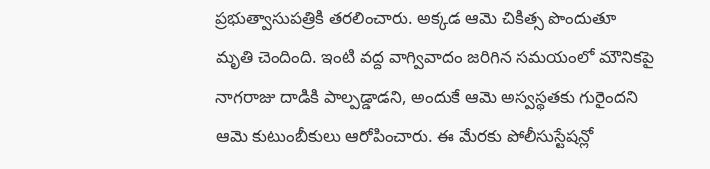ప్రభుత్వాసుపత్రికి తరలించారు. అక్కడ ఆమె చికిత్స పొందుతూ మృతి చెందింది. ఇంటి వద్ద వాగ్వివాదం జరిగిన సమయంలో మౌనికపై నాగరాజు దాడికి పాల్పడ్డాడని, అందుకే ఆమె అస్వస్థతకు గురైందని ఆమె కుటుంబీకులు ఆరోపించారు. ఈ మేరకు పోలీసుస్టేషన్లో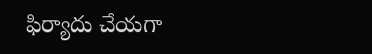ఫిర్యాదు చేయగా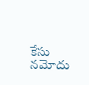కేసు నమోదు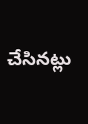చేసినట్లు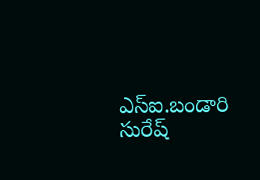ఎస్ఐ.బండారి సురేష్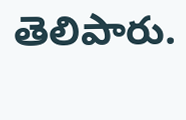తెలిపారు.